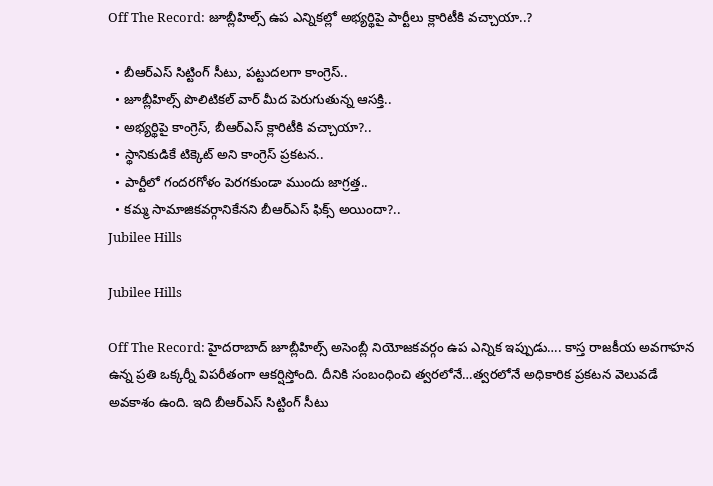Off The Record: జూబ్లీహిల్స్ ఉప ఎన్నికల్లో అభ్యర్థిపై పార్టీలు క్లారిటీకి వచ్చాయా..?

  • బీఆర్‌ఎస్‌ సిట్టింగ్‌ సీటు, పట్టుదలగా కాంగ్రెస్‌..
  • జూబ్లీహిల్స్‌ పొలిటికల్‌ వార్‌ మీద పెరుగుతున్న ఆసక్తి..
  • అభ్యర్థిపై కాంగ్రెస్‌, బీఆర్‌ఎస్‌ క్లారిటీకి వచ్చాయా?..
  • స్థానికుడికే టిక్కెట్‌ అని కాంగ్రెస్ ప్రకటన..
  • పార్టీలో గందరగోళం పెరగకుండా ముందు జాగ్రత్త..
  • కమ్మ సామాజికవర్గానికేనని బీఆర్‌ఎస్‌ ఫిక్స్‌ అయిందా?..
Jubilee Hills

Jubilee Hills

Off The Record: హైదరాబాద్‌ జూబ్లీహిల్స్ అసెంబ్లీ నియోజకవర్గం ఉప ఎన్నిక ఇప్పుడు…. కాస్త రాజకీయ అవగాహన ఉన్న ప్రతి ఒక్కర్నీ విపరీతంగా ఆకర్షిస్తోంది. దీనికి సంబంధించి త్వరలోనే…త్వరలోనే అధికారిక ప్రకటన వెలువడే అవకాశం ఉంది. ఇది బీఆర్‌ఎస్‌ సిట్టింగ్‌ సీటు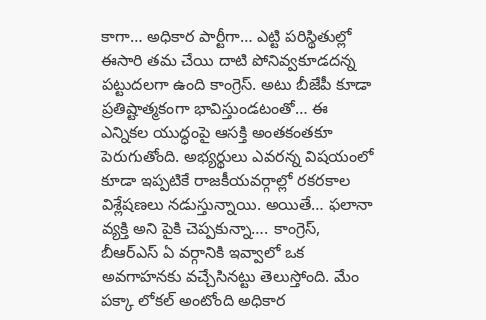కాగా… అధికార పార్టీగా… ఎట్టి పరిస్థితుల్లో ఈసారి తమ చేయి దాటి పోనివ్వకూడదన్న పట్టుదలగా ఉంది కాంగ్రెస్‌. అటు బీజేపీ కూడా ప్రతిష్టాత్మకంగా భావిస్తుండటంతో… ఈ ఎన్నికల యుద్ధంపై ఆసక్తి అంతకంతకూ పెరుగుతోంది. అభ్యర్థులు ఎవరన్న విషయంలో కూడా ఇప్పటికే రాజకీయవర్గాల్లో రకరకాల విశ్లేషణలు నడుస్తున్నాయి. అయితే… ఫలానా వ్యక్తి అని పైకి చెప్పకున్నా…. కాంగ్రెస్‌, బీఆర్‌ఎస్‌ ఏ వర్గానికి ఇవ్వాలో ఒక అవగాహనకు వచ్చేసినట్టు తెలుస్తోంది. మేం పక్కా లోకల్‌ అంటోంది అధికార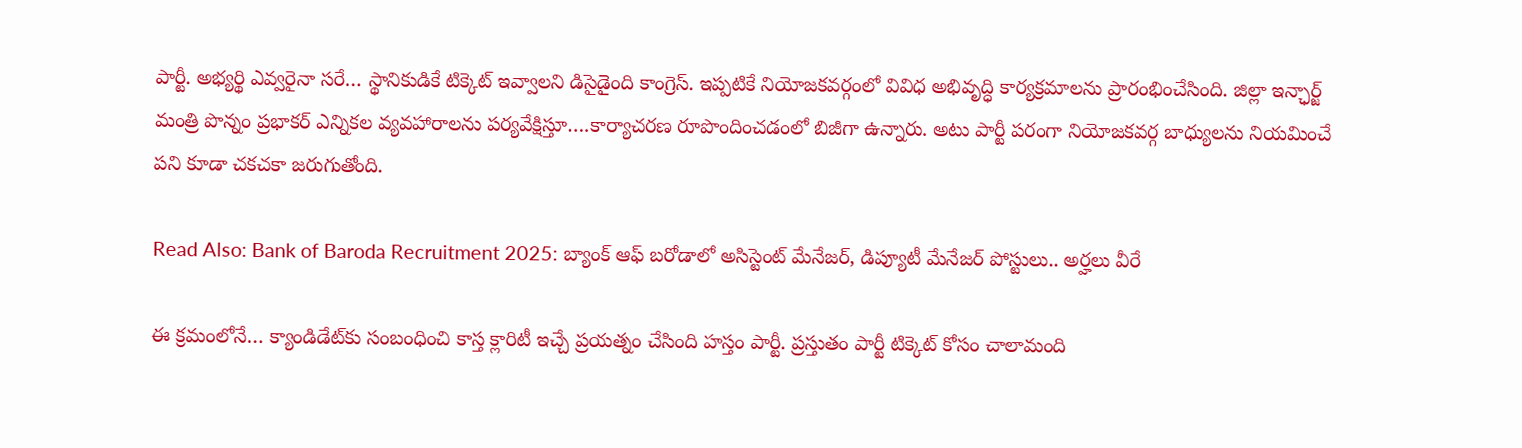పార్టీ. అభ్యర్థి ఎవ్వరైనా సరే… స్థానికుడికే టిక్కెట్‌ ఇవ్వాలని డిసైడైంది కాంగ్రెస్‌. ఇప్పటికే నియోజకవర్గంలో వివిధ అభివృద్ధి కార్యక్రమాలను ప్రారంభించేసింది. జిల్లా ఇన్ఛార్జ్‌ మంత్రి పొన్నం ప్రభాకర్ ఎన్నికల వ్యవహారాలను పర్యవేక్షిస్తూ….కార్యాచరణ రూపొందించడంలో బిజీగా ఉన్నారు. అటు పార్టీ పరంగా నియోజకవర్గ బాధ్యులను నియమించే పని కూడా చకచకా జరుగుతోంది.

Read Also: Bank of Baroda Recruitment 2025: బ్యాంక్ ఆఫ్ బరోడాలో అసిస్టెంట్ మేనేజర్, డిప్యూటీ మేనేజర్ పోస్టులు.. అర్హలు వీరే

ఈ క్రమంలోనే… క్యాండిడేట్‌కు సంబంధించి కాస్త క్లారిటీ ఇచ్చే ప్రయత్నం చేసింది హస్తం పార్టీ. ప్రస్తుతం పార్టీ టిక్కెట్‌ కోసం చాలామంది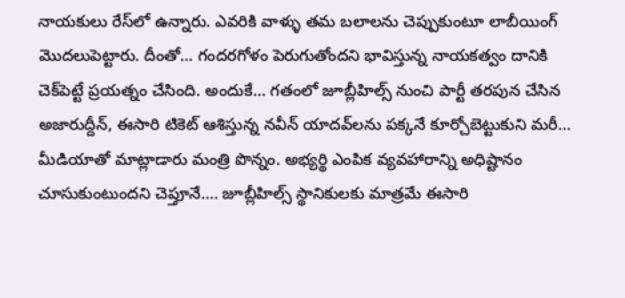నాయకులు రేస్‌లో ఉన్నారు. ఎవరికి వాళ్ళు తమ బలాలను చెప్పుకుంటూ లాబీయింగ్‌ మొదలుపెట్టారు. దీంతో… గందరగోళం పెరుగుతోందని భావిస్తున్న నాయకత్వం దానికి చెక్‌పెట్టే ప్రయత్నం చేసింది. అందుకే… గతంలో జూబ్లీహిల్స్ నుంచి పార్టీ తరపున చేసిన అజారుద్దీన్, ఈసారి టికెట్ ఆశిస్తున్న నవీన్ యాదవ్‌లను పక్కనే కూర్చోబెట్టుకుని మరీ… మీడియాతో మాట్లాడారు మంత్రి పొన్నం. అభ్యర్థి ఎంపిక వ్యవహారాన్ని అధిష్టానం చూసుకుంటుందని చెప్తూనే…. జూబ్లీహిల్స్ స్థానికులకు మాత్రమే ఈసారి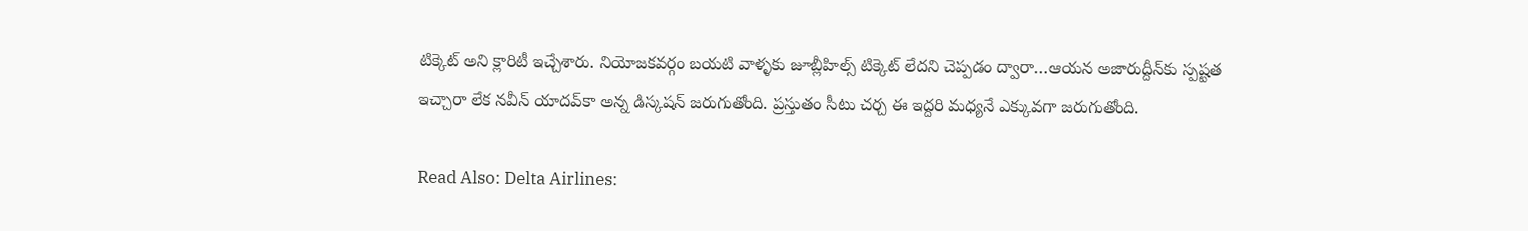టిక్కెట్‌ అని క్లారిటీ ఇచ్చేశారు. నియోజకవర్గం బయటి వాళ్ళకు జూబ్లీహిల్స్‌ టిక్కెట్‌ లేదని చెప్పడం ద్వారా…ఆయన అజారుద్దీన్‌కు స్పష్టత ఇచ్చారా లేక నవీన్ యాదవ్‌కా అన్న డిస్కషన్‌ జరుగుతోంది. ప్రస్తుతం సీటు చర్చ ఈ ఇద్దరి మధ్యనే ఎక్కువగా జరుగుతోంది.

Read Also: Delta Airlines: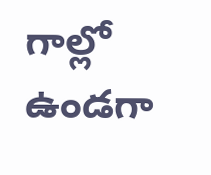గాల్లో ఉండగా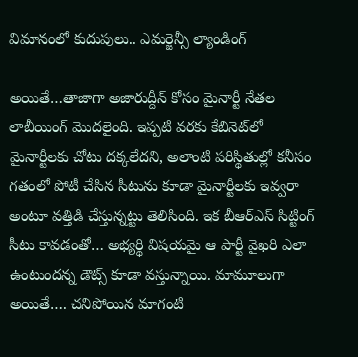విమానంలో కుదుపులు.. ఎమర్జెన్సీ ల్యాండింగ్

అయితే…తాజాగా అజారుద్దీన్‌ కోసం మైనార్టీ నేతల లాబీయింగ్‌ మొదలైంది. ఇప్పటి వరకు కేబినెట్‌లో మైనార్టీలకు చోటు దక్కలేదని, అలాంటి పరిస్థితుల్లో కనీసం గతంలో పోటీ చేసిన సీటును కూడా మైనార్టీలకు ఇవ్వరా అంటూ వత్తిడి చేస్తున్నట్టు తెలిసింది. ఇక బీఆర్ఎస్ సిట్టింగ్ సీటు కావడంతో… అభ్యర్థి విషయమై ఆ పార్టీ వైఖరి ఎలా ఉంటుందన్న డౌట్స్‌ కూడా వస్తున్నాయి. మామూలుగా అయితే…. చనిపోయిన మాగంటి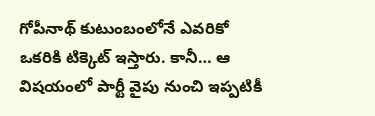గోపీనాథ్ కుటుంబంలోనే ఎవరికో ఒకరికి టిక్కెట్‌ ఇస్తారు. కానీ… ఆ విషయంలో పార్టీ వైపు నుంచి ఇప్పటికీ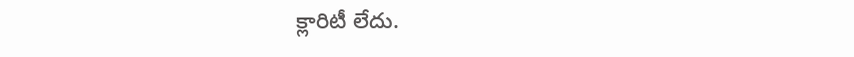క్లారిటీ లేదు.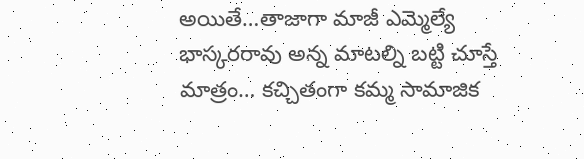అయితే…తాజాగా మాజీ ఎమ్మెల్యే భాస్కరరావు అన్న మాటల్ని బట్టి చూస్తే మాత్రం… కచ్చితంగా కమ్మ సామాజిక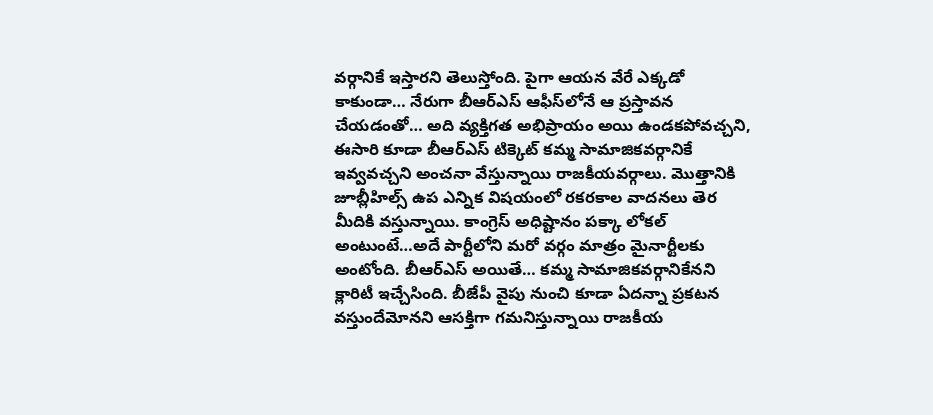వర్గానికే ఇస్తారని తెలుస్తోంది. పైగా ఆయన వేరే ఎక్కడో కాకుండా… నేరుగా బీఆర్‌ఎస్‌ ఆఫీస్‌లోనే ఆ ప్రస్తావన చేయడంతో… అది వ్యక్తిగత అభిప్రాయం అయి ఉండకపోవచ్చని, ఈసారి కూడా బీఆర్‌ఎస్‌ టిక్కెట్‌ కమ్మ సామాజికవర్గానికే ఇవ్వవచ్చని అంచనా వేస్తున్నాయి రాజకీయవర్గాలు. మొత్తానికి జూబ్లీహిల్స్ ఉప ఎన్నిక విషయంలో రకరకాల వాదనలు తెర మీదికి వస్తున్నాయి. కాంగ్రెస్‌ అధిష్టానం పక్కా లోకల్‌ అంటుంటే…అదే పార్టీలోని మరో వర్గం మాత్రం మైనార్టీలకు అంటోంది. బీఆర్‌ఎస్‌ అయితే… కమ్మ సామాజికవర్గానికేనని క్లారిటీ ఇచ్చేసింది. బీజేపీ వైపు నుంచి కూడా ఏదన్నా ప్రకటన వస్తుందేమోనని ఆసక్తిగా గమనిస్తున్నాయి రాజకీయ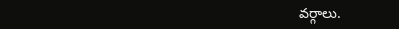వర్గాలు.